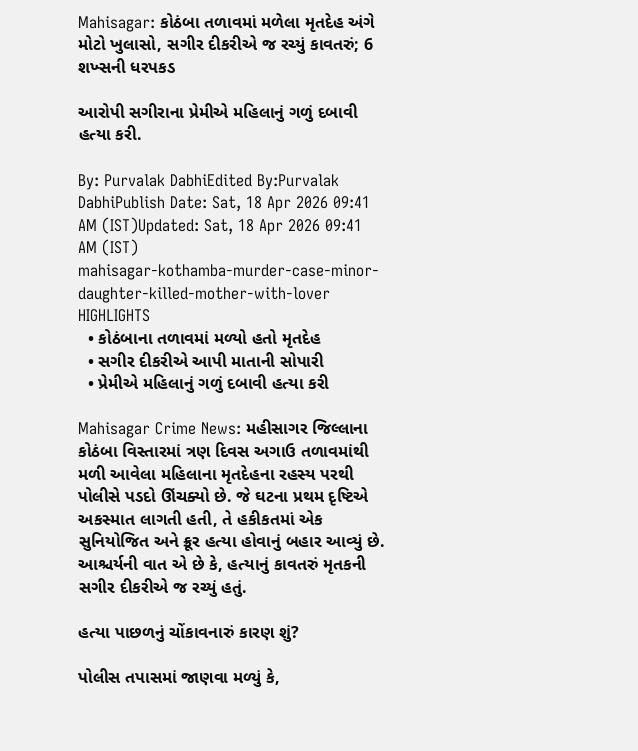Mahisagar: કોઠંબા તળાવમાં મળેલા મૃતદેહ અંગે મોટો ખુલાસો, સગીર દીકરીએ જ રચ્યું કાવતરું; 6 શખ્સની ધરપકડ

આરોપી સગીરાના પ્રેમીએ મહિલાનું ગળું દબાવી હત્યા કરી.

By: Purvalak DabhiEdited By:Purvalak DabhiPublish Date: Sat, 18 Apr 2026 09:41 AM (IST)Updated: Sat, 18 Apr 2026 09:41 AM (IST)
mahisagar-kothamba-murder-case-minor-daughter-killed-mother-with-lover
HIGHLIGHTS
  • કોઠંબાના તળાવમાં મળ્યો હતો મૃતદેહ
  • સગીર દીકરીએ આપી માતાની સોપારી
  • પ્રેમીએ મહિલાનું ગળું દબાવી હત્યા કરી

Mahisagar Crime News: મહીસાગર જિલ્લાના કોઠંબા વિસ્તારમાં ત્રણ દિવસ અગાઉ તળાવમાંથી મળી આવેલા મહિલાના મૃતદેહના રહસ્ય પરથી પોલીસે પડદો ઊંચક્યો છે. જે ઘટના પ્રથમ દૃષ્ટિએ અકસ્માત લાગતી હતી, તે હકીકતમાં એક સુનિયોજિત અને ક્રૂર હત્યા હોવાનું બહાર આવ્યું છે. આશ્ચર્યની વાત એ છે કે, હત્યાનું કાવતરું મૃતકની સગીર દીકરીએ જ રચ્યું હતું.

હત્યા પાછળનું ચોંકાવનારું કારણ શું?

પોલીસ તપાસમાં જાણવા મળ્યું કે,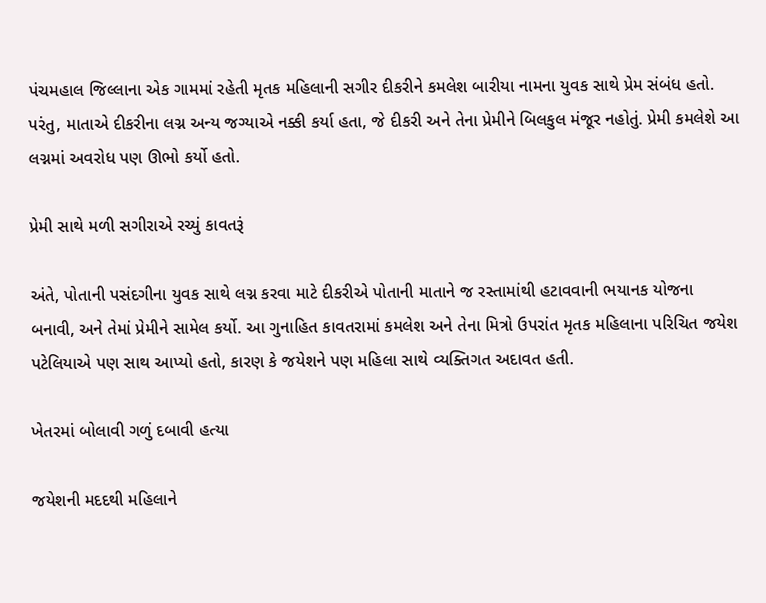પંચમહાલ જિલ્લાના એક ગામમાં રહેતી મૃતક મહિલાની સગીર દીકરીને કમલેશ બારીયા નામના યુવક સાથે પ્રેમ સંબંધ હતો. પરંતુ, માતાએ દીકરીના લગ્ન અન્ય જગ્યાએ નક્કી કર્યા હતા, જે દીકરી અને તેના પ્રેમીને બિલકુલ મંજૂર નહોતું. પ્રેમી કમલેશે આ લગ્નમાં અવરોધ પણ ઊભો કર્યો હતો.

પ્રેમી સાથે મળી સગીરાએ રચ્યું કાવતરૂં

અંતે, પોતાની પસંદગીના યુવક સાથે લગ્ન કરવા માટે દીકરીએ પોતાની માતાને જ રસ્તામાંથી હટાવવાની ભયાનક યોજના બનાવી, અને તેમાં પ્રેમીને સામેલ કર્યો. આ ગુનાહિત કાવતરામાં કમલેશ અને તેના મિત્રો ઉપરાંત મૃતક મહિલાના પરિચિત જયેશ પટેલિયાએ પણ સાથ આપ્યો હતો, કારણ કે જયેશને પણ મહિલા સાથે વ્યક્તિગત અદાવત હતી.

ખેતરમાં બોલાવી ગળું દબાવી હત્યા

જયેશની મદદથી મહિલાને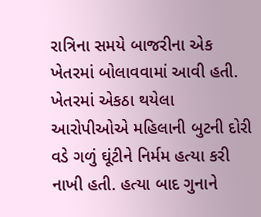રાત્રિના સમયે બાજરીના એક ખેતરમાં બોલાવવામાં આવી હતી. ખેતરમાં એકઠા થયેલા આરોપીઓએ મહિલાની બુટની દોરી વડે ગળું ઘૂંટીને નિર્મમ હત્યા કરી નાખી હતી. હત્યા બાદ ગુનાને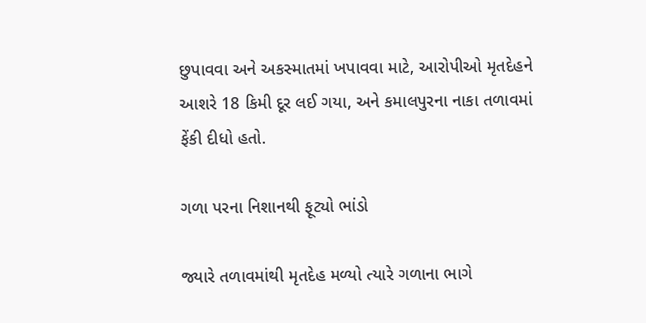છુપાવવા અને અકસ્માતમાં ખપાવવા માટે, આરોપીઓ મૃતદેહને આશરે 18 કિમી દૂર લઈ ગયા, અને કમાલપુરના નાકા તળાવમાં ફેંકી દીધો હતો.

ગળા પરના નિશાનથી ફૂટ્યો ભાંડો

જ્યારે તળાવમાંથી મૃતદેહ મળ્યો ત્યારે ગળાના ભાગે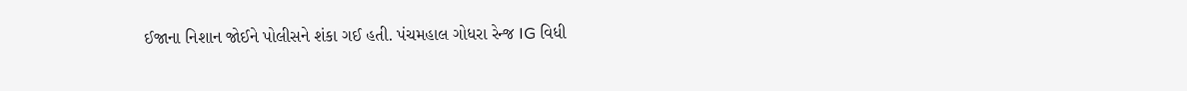ઈજાના નિશાન જોઈને પોલીસને શંકા ગઈ હતી. પંચમહાલ ગોધરા રેન્જ IG વિધી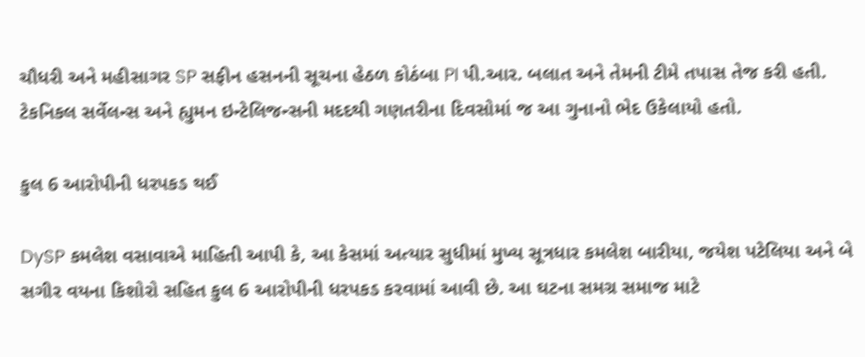ચૌધરી અને મહીસાગર SP સફીન હસનની સૂચના હેઠળ કોઠંબા PI પી.આર. બલાત અને તેમની ટીમે તપાસ તેજ કરી હતી. ટેકનિકલ સર્વેલન્સ અને હ્યુમન ઇન્ટેલિજન્સની મદદથી ગણતરીના દિવસોમાં જ આ ગુનાનો ભેદ ઉકેલાયો હતો.

કુલ 6 આરોપીની ધરપકડ થઈ

DySP કમલેશ વસાવાએ માહિતી આપી કે, આ કેસમાં અત્યાર સુધીમાં મુખ્ય સૂત્રધાર કમલેશ બારીયા, જયેશ પટેલિયા અને બે સગીર વયના કિશોરો સહિત કુલ 6 આરોપીની ધરપકડ કરવામાં આવી છે. આ ઘટના સમગ્ર સમાજ માટે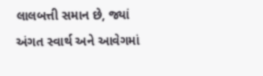લાલબત્તી સમાન છે, જ્યાં અંગત સ્વાર્થ અને આવેગમાં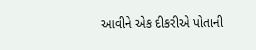આવીને એક દીકરીએ પોતાની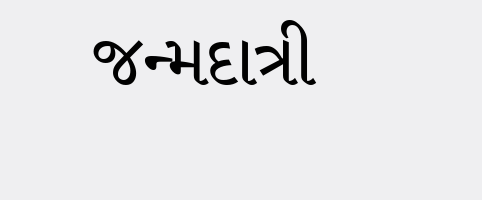જન્મદાત્રી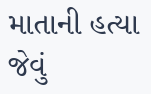માતાની હત્યા જેવું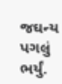જઘન્ય પગલું ભર્યું.